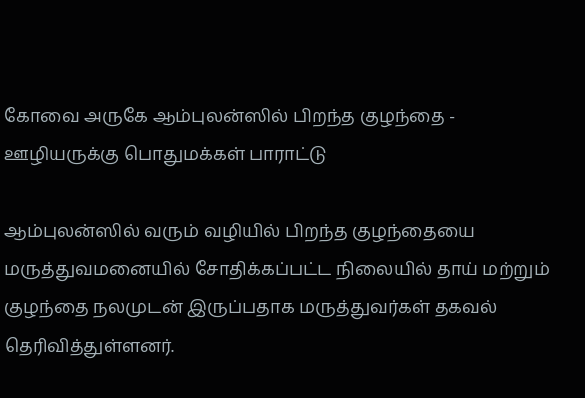கோவை அருகே ஆம்புலன்ஸில் பிறந்த குழந்தை - ஊழியருக்கு பொதுமக்கள் பாராட்டு

ஆம்புலன்ஸில் வரும் வழியில் பிறந்த குழந்தையை மருத்துவமனையில் சோதிக்கப்பட்ட நிலையில் தாய் மற்றும் குழந்தை நலமுடன் இருப்பதாக மருத்துவர்கள் தகவல் தெரிவித்துள்ளனர்.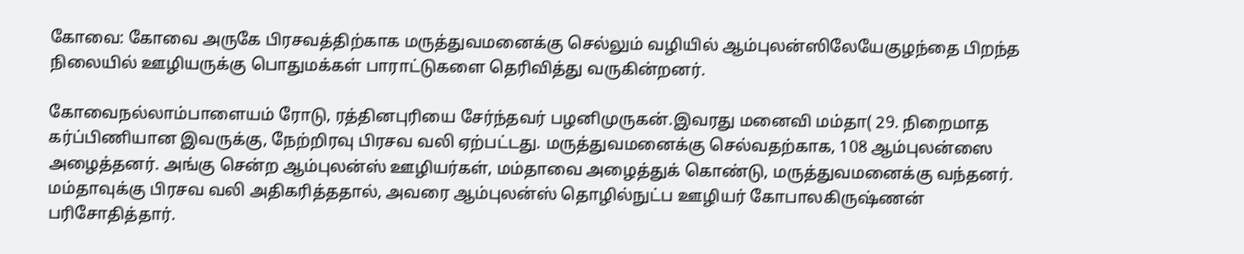கோவை: கோவை அருகே பிரசவத்திற்காக மருத்துவமனைக்கு செல்லும் வழியில் ஆம்புலன்ஸிலேயேகுழந்தை பிறந்த நிலையில் ஊழியருக்கு பொதுமக்கள் பாராட்டுகளை தெரிவித்து வருகின்றனர்.

கோவைநல்லாம்பாளையம் ரோடு, ரத்தினபுரியை சேர்ந்தவர் பழனிமுருகன்.இவரது மனைவி மம்தா( 29. நிறைமாத கர்ப்பிணியான இவருக்கு, நேற்றிரவு பிரசவ வலி ஏற்பட்டது. மருத்துவமனைக்கு செல்வதற்காக, 108 ஆம்புலன்ஸை அழைத்தனர். அங்கு சென்ற ஆம்புலன்ஸ் ஊழியர்கள், மம்தாவை அழைத்துக் கொண்டு, மருத்துவமனைக்கு வந்தனர். மம்தாவுக்கு பிரசவ வலி அதிகரித்ததால், அவரை ஆம்புலன்ஸ் தொழில்நுட்ப ஊழியர் கோபாலகிருஷ்ணன் பரிசோதித்தார்.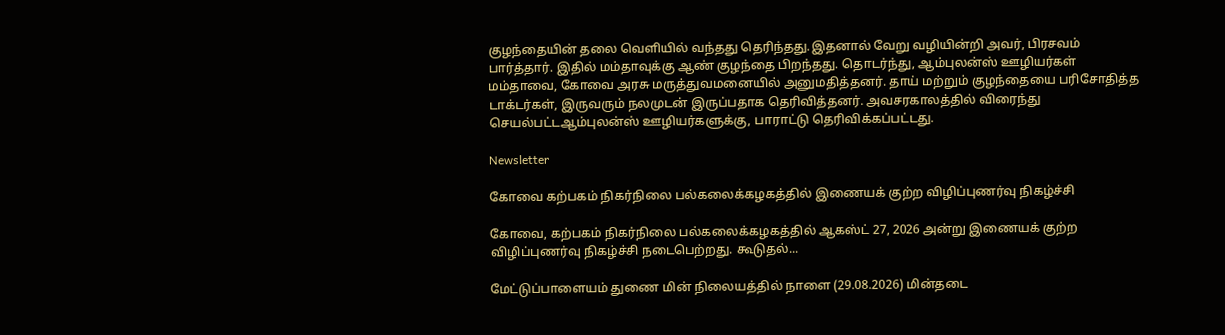குழந்தையின் தலை வெளியில் வந்தது தெரிந்தது.இதனால் வேறு வழியின்றி அவர், பிரசவம் பார்த்தார். இதில் மம்தாவுக்கு ஆண் குழந்தை பிறந்தது. தொடர்ந்து, ஆம்புலன்ஸ் ஊழியர்கள் மம்தாவை, கோவை அரசு மருத்துவமனையில் அனுமதித்தனர். தாய் மற்றும் குழந்தையை பரிசோதித்த டாக்டர்கள், இருவரும் நலமுடன் இருப்பதாக தெரிவித்தனர். அவசரகாலத்தில் விரைந்து செயல்பட்டஆம்புலன்ஸ் ஊழியர்களுக்கு, பாராட்டு தெரிவிக்கப்பட்டது.

Newsletter

கோவை கற்பகம் நிகர்நிலை பல்கலைக்கழகத்தில் இணையக் குற்ற விழிப்புணர்வு நிகழ்ச்சி

கோவை, கற்பகம் நிகர்நிலை பல்கலைக்கழகத்தில் ஆகஸ்ட் 27, 2026 அன்று இணையக் குற்ற விழிப்புணர்வு நிகழ்ச்சி நடைபெற்றது. கூடுதல்...

மேட்டுப்பாளையம் துணை மின் நிலையத்தில் நாளை (29.08.2026) மின்தடை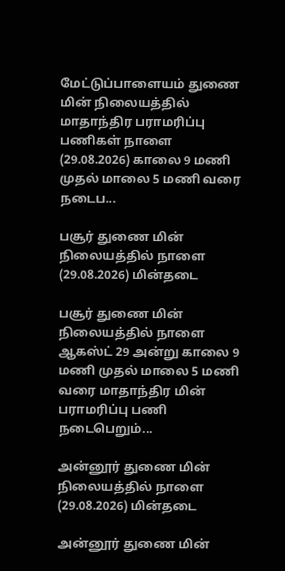மேட்டுப்பாளையம் துணை மின் நிலையத்தில் மாதாந்திர பராமரிப்பு பணிகள் நாளை (29.08.2026) காலை 9 மணி முதல் மாலை 5 மணி வரை நடைப...

பசூர் துணை மின் நிலையத்தில் நாளை (29.08.2026) மின்தடை

பசூர் துணை மின் நிலையத்தில் நாளை ஆகஸ்ட் 29 அன்று காலை 9 மணி முதல் மாலை 5 மணி வரை மாதாந்திர மின் பராமரிப்பு பணி நடைபெறும்...

அன்னூர் துணை மின் நிலையத்தில் நாளை (29.08.2026) மின்தடை

அன்னூர் துணை மின்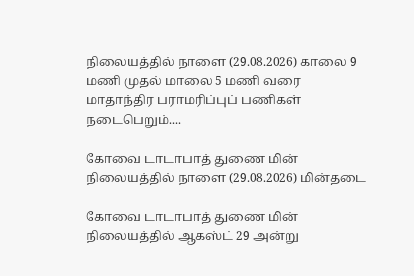நிலையத்தில் நாளை (29.08.2026) காலை 9 மணி முதல் மாலை 5 மணி வரை மாதாந்திர பராமரிப்புப் பணிகள் நடைபெறும்....

கோவை டாடாபாத் துணை மின் நிலையத்தில் நாளை (29.08.2026) மின்தடை

கோவை டாடாபாத் துணை மின் நிலையத்தில் ஆகஸ்ட் 29 அன்று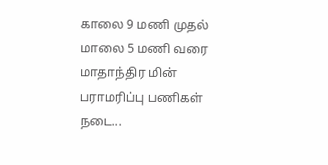காலை 9 மணி முதல் மாலை 5 மணி வரை மாதாந்திர மின் பராமரிப்பு பணிகள் நடை...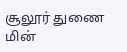சூலூர் துணை மின்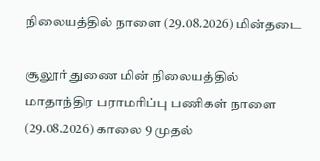நிலையத்தில் நாளை (29.08.2026) மின்தடை

சூலூர் துணை மின் நிலையத்தில் மாதாந்திர பராமரிப்பு பணிகள் நாளை (29.08.2026) காலை 9 முதல்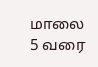மாலை 5 வரை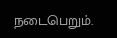நடைபெறும்.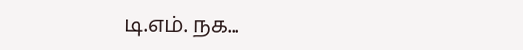டி.எம். நக...